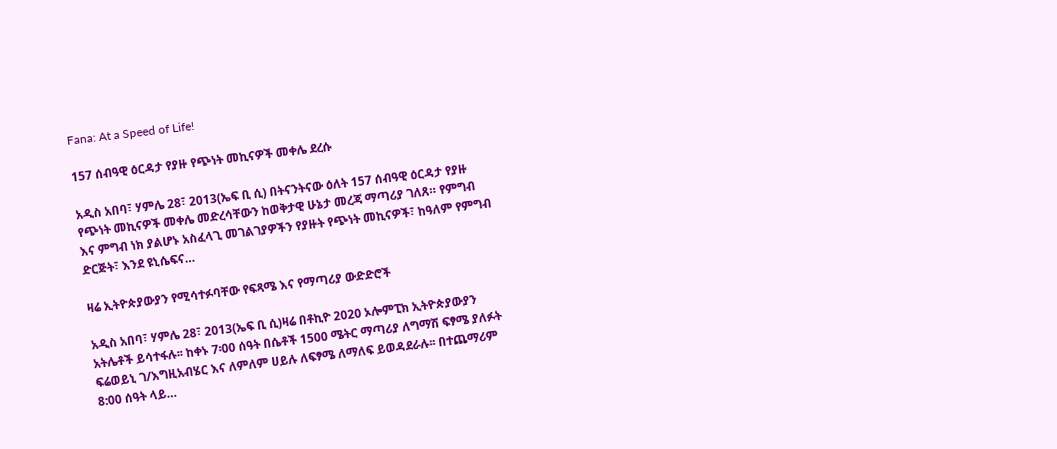Fana: At a Speed of Life!

157 ሰብዓዊ ዕርዳታ የያዙ የጭነት መኪናዎች መቀሌ ደረሱ

አዲስ አበባ፣ ሃምሌ 28፣ 2013(ኤፍ ቢ ሲ) በትናንትናው ዕለት 157 ሰብዓዊ ዕርዳታ የያዙ የጭነት መኪናዎች መቀሌ መድረሳቸውን ከወቅታዊ ሁኔታ መረጃ ማጣሪያ ገለጸ። የምግብ እና ምግብ ነክ ያልሆኑ አስፈላጊ መገልገያዎችን የያዙት የጭነት መኪናዎች፣ ከዓለም የምግብ ድርጅት፣ እንደ ዩኒሴፍና…

ዛሬ ኢትዮጵያውያን የሚሳተፉባቸው የፍጻሜ እና የማጣሪያ ውድድሮች

አዲስ አበባ፣ ሃምሌ 28፣ 2013(ኤፍ ቢ ሲ)ዛሬ በቶኪዮ 2020 ኦሎምፒክ ኢትዮጵያውያን አትሌቶች ይሳተፋሉ፡፡ ከቀኑ 7፡00 ሰዓት በሴቶች 1500 ሜትር ማጣሪያ ለግማሽ ፍፃሜ ያለፉት ፍሬወይኒ ገ/እግዚአብሄር እና ለምለም ሀይሉ ለፍፃሜ ለማለፍ ይወዳደራሉ፡፡ በተጨማሪም 8:00 ሰዓት ላይ…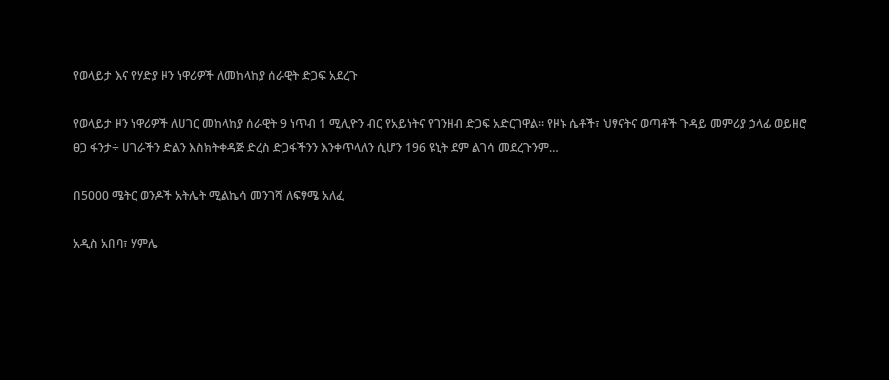የወላይታ እና የሃድያ ዞን ነዋሪዎች ለመከላከያ ሰራዊት ድጋፍ አደረጉ

የወላይታ ዞን ነዋሪዎች ለሀገር መከላከያ ሰራዊት 9 ነጥብ 1 ሚሊዮን ብር የአይነትና የገንዘብ ድጋፍ አድርገዋል፡፡ የዞኑ ሴቶች፣ ህፃናትና ወጣቶች ጉዳይ መምሪያ ኃላፊ ወይዘሮ ፀጋ ፋንታ÷ ሀገራችን ድልን እስክትቀዳጅ ድረስ ድጋፋችንን እንቀጥላለን ሲሆን 196 ዩኒት ደም ልገሳ መደረጉንም…

በ5000 ሜትር ወንዶች አትሌት ሚልኬሳ መንገሻ ለፍፃሜ አለፈ

አዲስ አበባ፣ ሃምሌ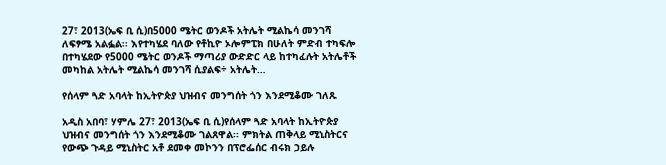27፣ 2013(ኤፍ ቢ ሲ)በ5000 ሜትር ወንዶች አትሌት ሚልኬሳ መንገሻ ለፍፃሜ አልፏል፡፡ እየተካሄደ ባለው የቶኪዮ ኦሎምፒክ በሁለት ምድብ ተካፍሎ በተካሄደው የ5000 ሜትር ወንዶች ማጣሪያ ውድድር ላይ ከተካፈሉት አትሌቶች መካከል አትሌት ሚልኬሳ መንገሻ ሲያልፍ÷ አትሌት…

የሰላም ጓድ አባላት ከኢትዮጵያ ህዝብና መንግሰት ጎን እንደሚቆሙ ገለጹ

አዲስ አበባ፣ ሃምሌ 27፣ 2013(ኤፍ ቢ ሲ)የሰላም ጓድ አባላት ከኢትዮጵያ ህዝብና መንግሰት ጎን እንደሚቆሙ ገልጸዋል፡፡ ምክትል ጠቅላይ ሚኒስትርና የውጭ ጉዳይ ሚኒስትር አቶ ደመቀ መኮንን በፕሮፌሰር ብሩክ ኃይሉ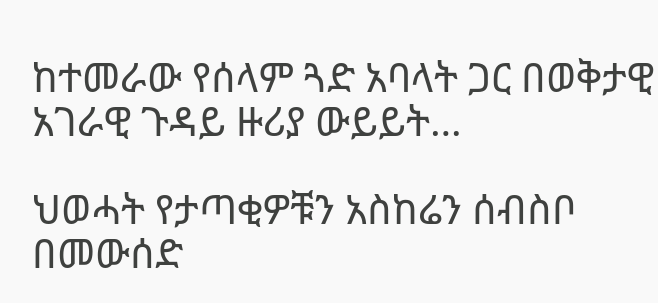ከተመራው የሰላም ጓድ አባላት ጋር በወቅታዊ አገራዊ ጉዳይ ዙሪያ ውይይት…

ህወሓት የታጣቂዎቹን አስከሬን ሰብስቦ በመውሰድ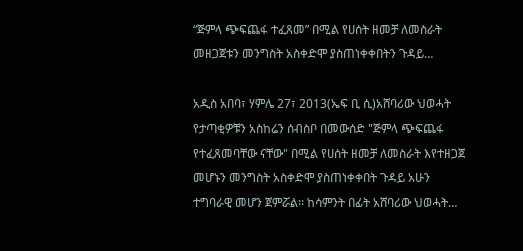“ጅምላ ጭፍጨፋ ተፈጸመ” በሚል የሀሰት ዘመቻ ለመስራት መዘጋጀቱን መንግስት አስቀድሞ ያስጠነቀቀበትን ጉዳይ…

አዲስ አበባ፣ ሃምሌ 27፣ 2013(ኤፍ ቢ ሲ)አሸባሪው ህወሓት የታጣቂዎቹን አስከሬን ሰብስቦ በመውሰድ "ጅምላ ጭፍጨፋ የተፈጸመባቸው ናቸው" በሚል የሀሰት ዘመቻ ለመስራት እየተዘጋጀ መሆኑን መንግስት አስቀድሞ ያስጠነቀቀበት ጉዳይ አሁን ተግባራዊ መሆን ጀምሯል፡፡ ከሳምንት በፊት አሸባሪው ህወሓት…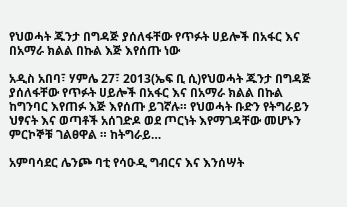የህወሓት ጁንታ በግዳጅ ያሰለፋቸው የጥፉት ሀይሎች በአፋር እና በአማራ ክልል በኩል እጅ እየሰጡ ነው

አዲስ አበባ፣ ሃምሌ 27፣ 2013(ኤፍ ቢ ሲ)የህወሓት ጁንታ በግዳጅ ያሰለፋቸው የጥፉት ሀይሎች በአፋር እና በአማራ ክልል በኩል ከግንባር እየጠፉ እጅ እየሰጡ ይገኛሉ። የህወሓት ቡድን የትግራይን ህፃናት እና ወጣቶች አሰገድዶ ወደ ጦርነት እየማገዳቸው መሆኑን ምርኮኞቹ ገልፀዋል ። ከትግራይ…

አምባሳደር ሌንጮ ባቲ የሳዑዲ ግብርና እና እንሰሣት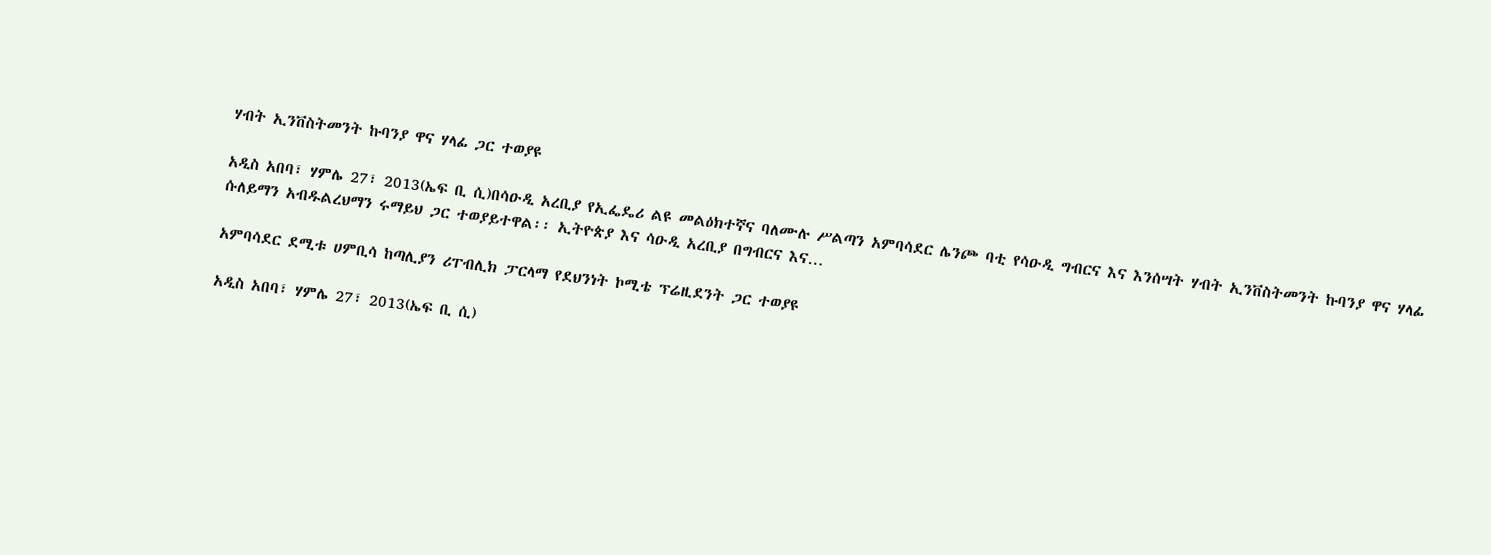ሃብት ኢንቨስትመንት ኩባንያ ዋና ሃላፊ ጋር ተወያዩ

አዲስ አበባ፣ ሃምሌ 27፣ 2013(ኤፍ ቢ ሲ)በሳዑዲ አረቢያ የኢፌዴሪ ልዩ መልዕክተኛና ባለሙሉ ሥልጣን አምባሳደር ሌንጮ ባቲ የሳዑዲ ግብርና እና እንሰሣት ሃብት ኢንቨስትመንት ኩባንያ ዋና ሃላፊ ሱለይማን አብዱልረህማን ሩማይህ ጋር ተወያይተዋል፡፡ ኢትዮጵያ እና ሳዑዲ አረቢያ በግብርና እና…

አምባሳደር ደሚቱ ሀምቢሳ ከጣሊያን ሪፐብሊክ ፓርላማ የደህንነት ኮሚቴ ፕሬዚደንት ጋር ተወያዩ

አዲስ አበባ፣ ሃምሌ 27፣ 2013(ኤፍ ቢ ሲ)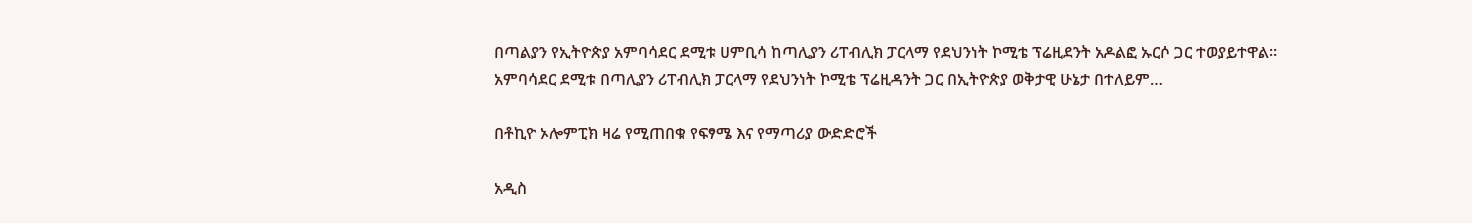በጣልያን የኢትዮጵያ አምባሳደር ደሚቱ ሀምቢሳ ከጣሊያን ሪፐብሊክ ፓርላማ የደህንነት ኮሚቴ ፕሬዚደንት አዶልፎ ኡርሶ ጋር ተወያይተዋል፡፡ አምባሳደር ደሚቱ በጣሊያን ሪፐብሊክ ፓርላማ የደህንነት ኮሚቴ ፕሬዚዳንት ጋር በኢትዮጵያ ወቅታዊ ሁኔታ በተለይም…

በቶኪዮ ኦሎምፒክ ዛሬ የሚጠበቁ የፍፃሜ እና የማጣሪያ ውድድሮች

አዲስ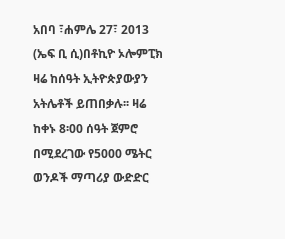አበባ ፣ሐምሌ 27፣ 2013 (ኤፍ ቢ ሲ)በቶኪዮ ኦሎምፒክ ዛሬ ከሰዓት ኢትዮጵያውያን አትሌቶች ይጠበቃሉ፡፡ ዛሬ ከቀኑ 8፡00 ሰዓት ጀምሮ በሚደረገው የ5000 ሜትር ወንዶች ማጣሪያ ውድድር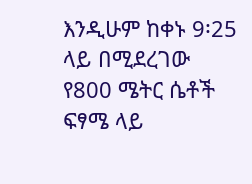እንዲሁም ከቀኑ 9፡25 ላይ በሚደረገው የ800 ሜትር ሴቶች ፍፃሜ ላይ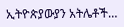ኢትዮጵያውያን አትሌቶች…